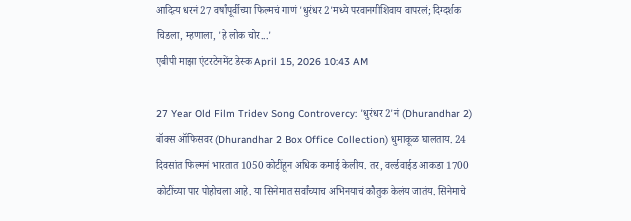आदित्य धरनं 27 वर्षांपूर्वीच्या फिल्मचं गाणं 'धुरंधर 2'मध्ये परवानगीशिवाय वापरलं; दिग्दर्शक चिडला, म्हणाला, 'हे लोक चोर...'
एबीपी माझा एंटरटेनमेंट डेस्क April 15, 2026 10:43 AM

27 Year Old Film Tridev Song Controvercy: 'धुरंधर 2'नं (Dhurandhar 2) बॉक्स ऑफिसवर (Dhurandhar 2 Box Office Collection) धुमाकूळ घालताय. 24 दिवसांत फिल्मनं भारतात 1050 कोटींहून अधिक कमाई केलीय. तर, वर्ल्डवाईड आकडा 1700 कोटींच्या पार पोहोचला आहे. या सिनेमात सर्वांच्याच अभिनयाचं कौतुक केलंय जातंय. सिनेमाचे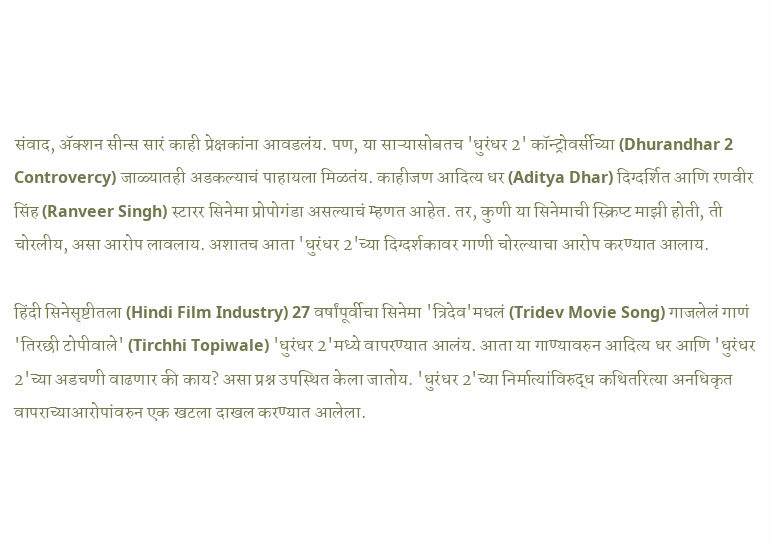संवाद, ॲक्शन सीन्स सारं काही प्रेक्षकांना आवडलंय. पण, या साऱ्यासोबतच 'धुरंधर 2' कॉन्ट्रोवर्सीच्या (Dhurandhar 2 Controvercy) जाळ्यातही अडकल्याचं पाहायला मिळतंय. काहीजण आदित्य धर (Aditya Dhar) दिग्दर्शित आणि रणवीर सिंह (Ranveer Singh) स्टारर सिनेमा प्रोपोगंडा असल्याचं म्हणत आहेत. तर, कुणी या सिनेमाची स्क्रिप्ट माझी होती, ती चोरलीय, असा आरोप लावलाय. अशातच आता 'धुरंधर 2'च्या दिग्दर्शकावर गाणी चोरल्याचा आरोप करण्यात आलाय.

हिंदी सिनेसृष्टीतला (Hindi Film Industry) 27 वर्षांपूर्वीचा सिनेमा 'त्रिदेव'मधलं (Tridev Movie Song) गाजलेलं गाणं 'तिरछी टोपीवाले' (Tirchhi Topiwale) 'धुरंधर 2'मध्ये वापरण्यात आलंय. आता या गाण्यावरुन आदित्य धर आणि 'धुरंधर 2'च्या अडचणी वाढणार की काय? असा प्रश्न उपस्थित केला जातोय. 'धुरंधर 2'च्या निर्मात्यांविरुद्ध कथितरित्या अनधिकृत वापराच्याआरोपांवरुन एक खटला दाखल करण्यात आलेला.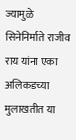ज्यामुळे सिनेनिर्माते राजीव राय यांना एका अलिकडच्या मुलाखतीत या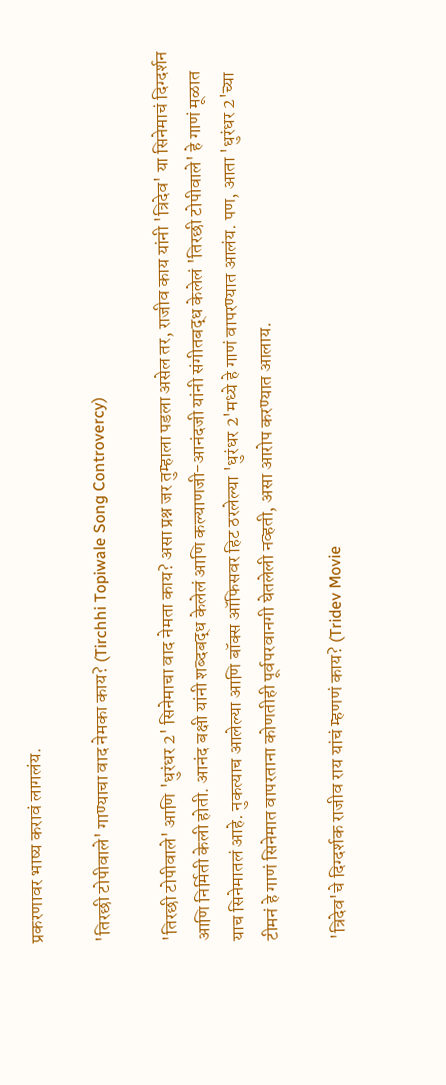प्रकरणावर भाष्य करावं लागलंय.

'तिरछी टोपीवाले' गाण्याचा वाद नेमका काय? (Tirchhi Topiwale Song Controvercy)

'तिरछी टोपीवाले' आणि 'धुरंधर 2' सिनेमाचा वाद नेमता काय? असा प्रश्न जर तुम्हाला पडला असेल तर, राजीव काय यांनी 'त्रिदेव' या सिनेमाचं दिग्दर्शन आणि निर्मिती केली होती. आनंद बक्षी यांनी शब्दबद्ध केलेलं आणि कल्याणजी-आनंदजी यांनी संगीतबद्ध केलेलं 'तिरछी टोपीवाले' हे गाणं मूळात याच सिनेमातलं आहे. नुकत्याच आलेल्या आणि बॉक्स ऑफिसवर हिट ठरलेल्या 'धुरंधर 2'मध्ये हे गाणं वापरण्यात आलंय. पण, आता 'धुरंधर 2'च्या टीमनं हे गाणं सिनेमात वापरताना कोणतीही पूर्वपरवानगी घेतलेली नव्हती, असा आरोप करण्यात आलाय.

'त्रिदेव'चे दिग्दर्शक राजीव राय यांचं म्हणणं काय? (Tridev Movie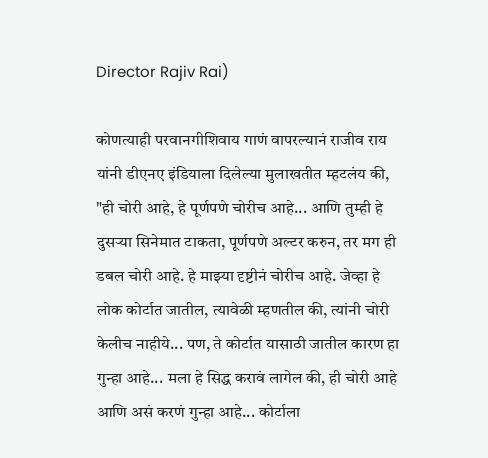Director Rajiv Rai)

कोणत्याही परवानगीशिवाय गाणं वापरल्यानं राजीव राय यांनी डीएनए इंडियाला दिलेल्या मुलाखतीत म्हटलंय की, "ही चोरी आहे, हे पूर्णपणे चोरीच आहे... आणि तुम्ही हे दुसऱ्या सिनेमात टाकता, पूर्णपणे अल्टर करुन, तर मग ही डबल चोरी आहे. हे माझ्या दृष्टीनं चोरीच आहे. जेव्हा हे लोक कोर्टात जातील, त्यावेळी म्हणतील की, त्यांनी चोरी केलीच नाहीये... पण, ते कोर्टात यासाठी जातील कारण हा गुन्हा आहे... मला हे सिद्ध करावं लागेल की, ही चोरी आहे आणि असं करणं गुन्हा आहे... कोर्टाला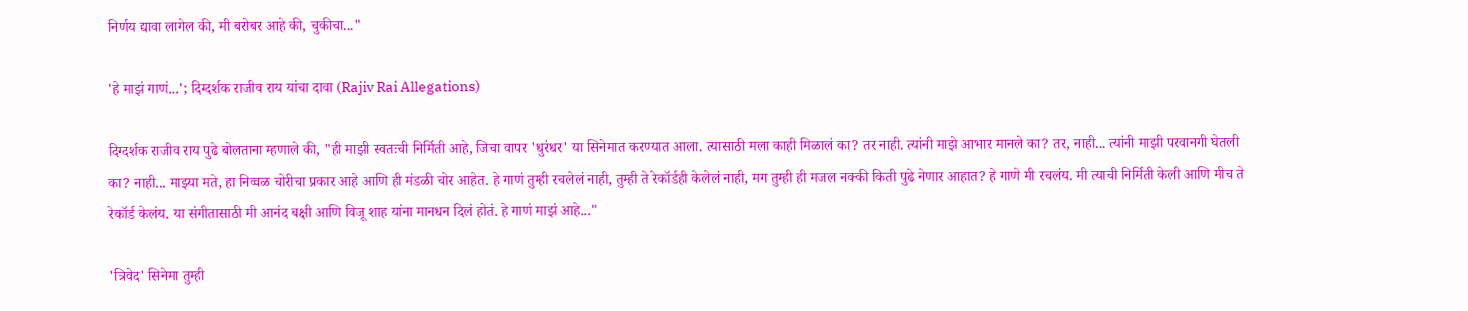निर्णय द्यावा लागेल की, मी बरोबर आहे की, चुकीचा..."

'हे माझं गाणं...'; दिग्दर्शक राजीव राय यांचा दावा (Rajiv Rai Allegations)

दिग्दर्शक राजीव राय पुढे बोलताना म्हणाले की, "ही माझी स्वतःची निर्मिती आहे, जिचा वापर 'धुरंधर' या सिनेमात करण्यात आला. त्यासाठी मला काही मिळालं का? तर नाही. त्यांनी माझे आभार मानले का? तर, नाही... त्यांनी माझी परवानगी घेतली का? नाही... माझ्या मते, हा निव्वळ चोरीचा प्रकार आहे आणि ही मंडळी चोर आहेत. हे गाणं तुम्ही रचलेलं नाही, तुम्ही ते रेकॉर्डही केलेलं नाही, मग तुम्ही ही मजल नक्की किती पुढे नेणार आहात? हे गाणे मी रचलंय. मी त्याची निर्मिती केली आणि मीच ते रेकॉर्ड केलंय. या संगीतासाठी मी आनंद बक्षी आणि विजू शाह यांना मानधन दिलं होतं. हे गाणं माझं आहे..."

'त्रिवेद' सिनेमा तुम्ही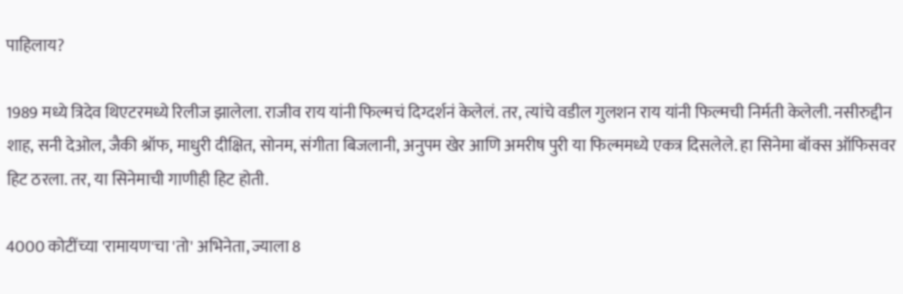पाहिलाय?

1989 मध्ये त्रिदेव थिएटरमध्ये रिलीज झालेला. राजीव राय यांनी फिल्मचं दिग्दर्शनं केलेलं. तर, त्यांचे वडील गुलशन राय यांनी फिल्मची निर्मती केलेली. नसीरुद्दीन शाह, सनी देओल, जैकी श्रॉफ, माधुरी दीक्षित, सोनम, संगीता बिजलानी, अनुपम खेर आणि अमरीष पुरी या फिल्ममध्ये एकत्र दिसलेले. हा सिनेमा बॉक्स ऑफिसवर हिट ठरला. तर, या सिनेमाची गाणीही हिट होती.

4000 कोटींच्या 'रामायण'चा 'तो' अभिनेता, ज्याला 8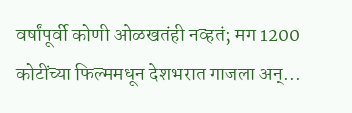वर्षांपूर्वी कोणी ओळखतंही नव्हतं; मग 1200 कोटींच्या फिल्ममधून देशभरात गाजला अन्...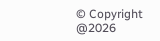© Copyright @2026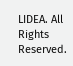LIDEA. All Rights Reserved.